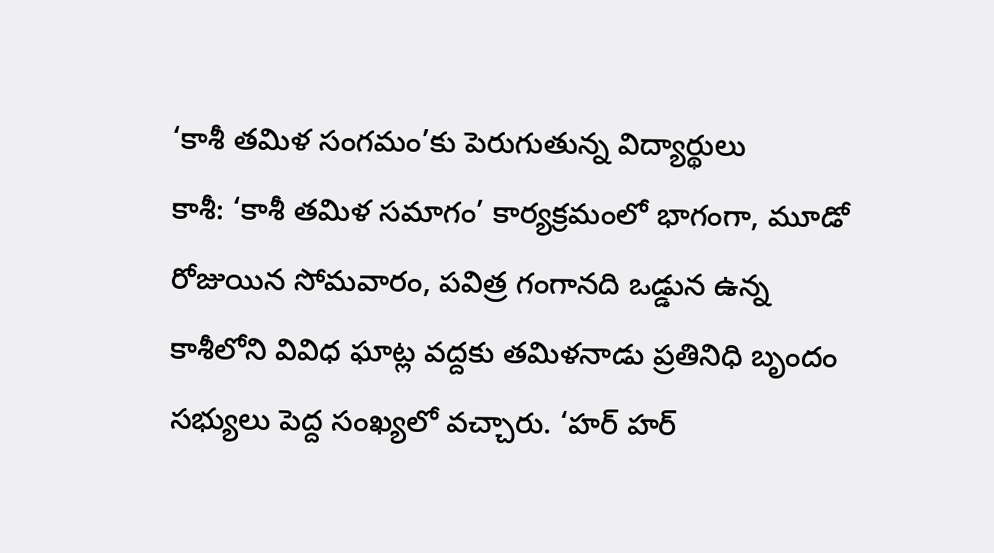‘కాశీ తమిళ సంగమం’కు పెరుగుతున్న విద్యార్థులు
కాశీ: ‘కాశీ తమిళ సమాగం’ కార్యక్రమంలో భాగంగా, మూడో రోజుయిన సోమవారం, పవిత్ర గంగానది ఒడ్డున ఉన్న కాశీలోని వివిధ ఘాట్ల వద్దకు తమిళనాడు ప్రతినిధి బృందం సభ్యులు పెద్ద సంఖ్యలో వచ్చారు. ‘హర్ హర్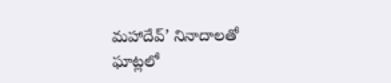మహాదేవ్’ నినాదాలతో ఘాట్లలో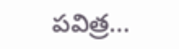పవిత్ర...